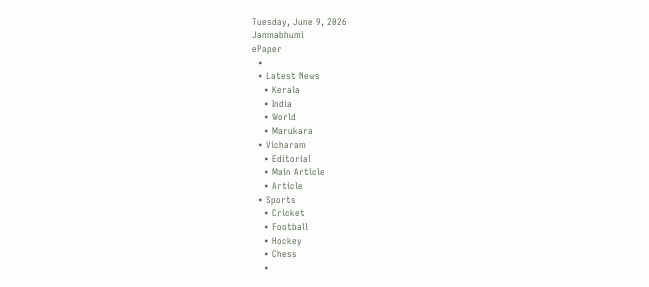Tuesday, June 9, 2026
Janmabhumi
ePaper
  •
  • Latest News
    • Kerala
    • India
    • World
    • Marukara
  • Vicharam
    • Editorial
    • Main Article
    • Article
  • Sports
    • Cricket
    • Football
    • Hockey
    • Chess
    •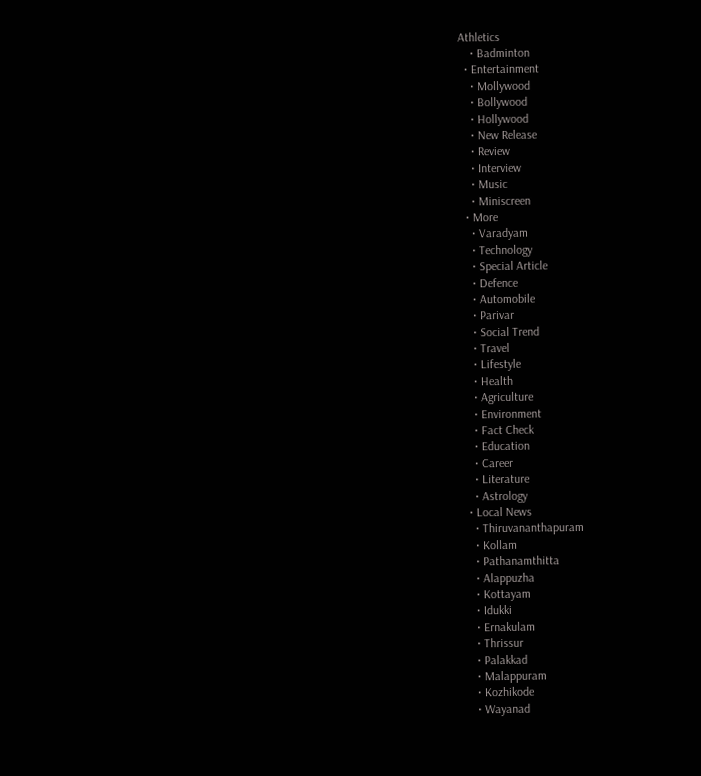Athletics
    • Badminton
  • Entertainment
    • Mollywood
    • Bollywood
    • Hollywood
    • New Release
    • Review
    • Interview
    • Music
    • Miniscreen
  • More
    • Varadyam
    • Technology
    • Special Article
    • Defence
    • Automobile
    • Parivar
    • Social Trend
    • Travel
    • Lifestyle
    • Health
    • Agriculture
    • Environment
    • Fact Check
    • Education
    • Career
    • Literature
    • Astrology
  • Local News
    • Thiruvananthapuram
    • Kollam
    • Pathanamthitta
    • Alappuzha
    • Kottayam
    • Idukki
    • Ernakulam
    • Thrissur
    • Palakkad
    • Malappuram
    • Kozhikode
    • Wayanad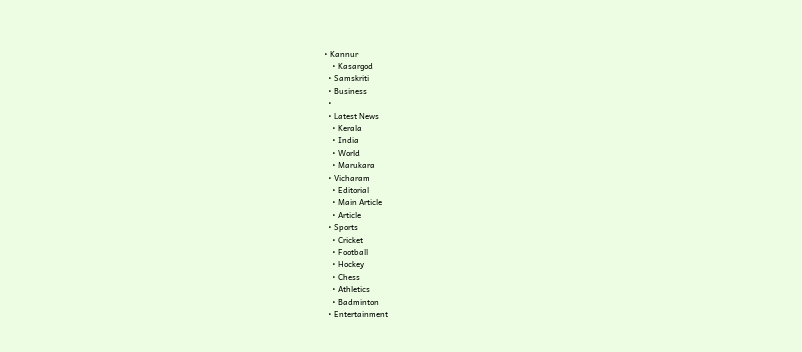• Kannur
    • Kasargod
  • Samskriti
  • Business
  •
  • Latest News
    • Kerala
    • India
    • World
    • Marukara
  • Vicharam
    • Editorial
    • Main Article
    • Article
  • Sports
    • Cricket
    • Football
    • Hockey
    • Chess
    • Athletics
    • Badminton
  • Entertainment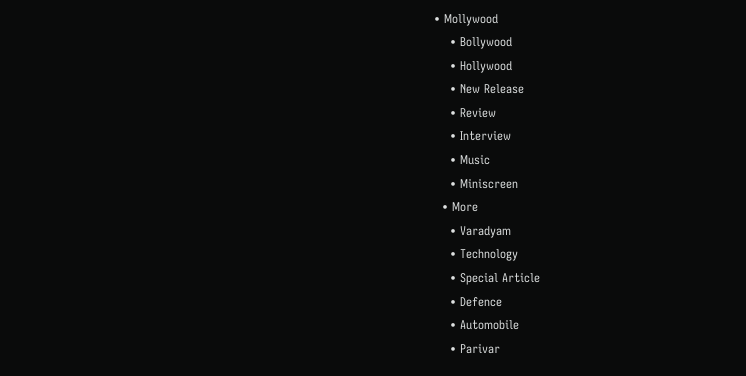• Mollywood
    • Bollywood
    • Hollywood
    • New Release
    • Review
    • Interview
    • Music
    • Miniscreen
  • More
    • Varadyam
    • Technology
    • Special Article
    • Defence
    • Automobile
    • Parivar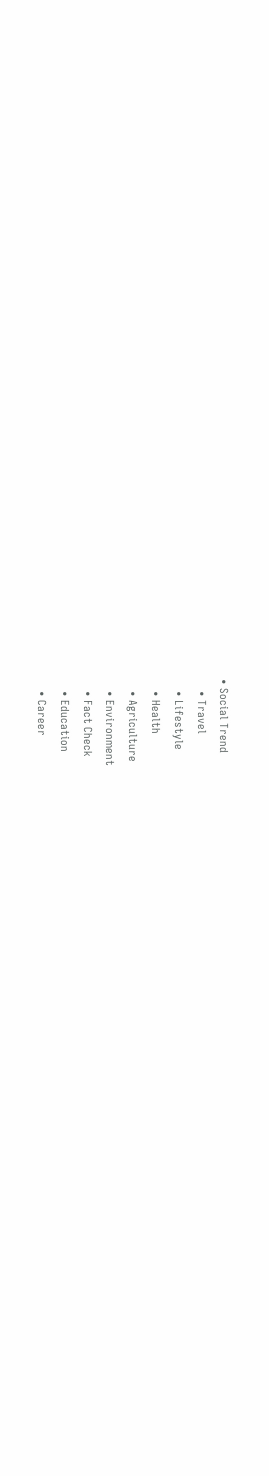• Social Trend
    • Travel
    • Lifestyle
    • Health
    • Agriculture
    • Environment
    • Fact Check
    • Education
    • Career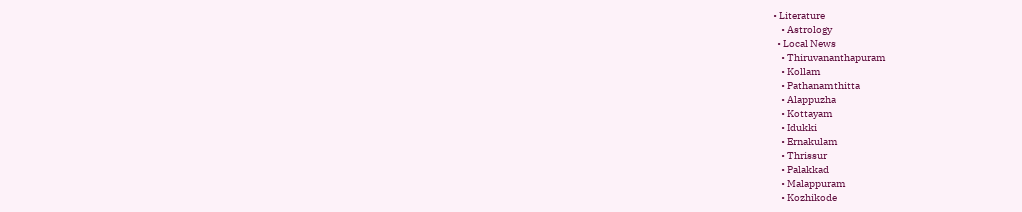• Literature
    • Astrology
  • Local News
    • Thiruvananthapuram
    • Kollam
    • Pathanamthitta
    • Alappuzha
    • Kottayam
    • Idukki
    • Ernakulam
    • Thrissur
    • Palakkad
    • Malappuram
    • Kozhikode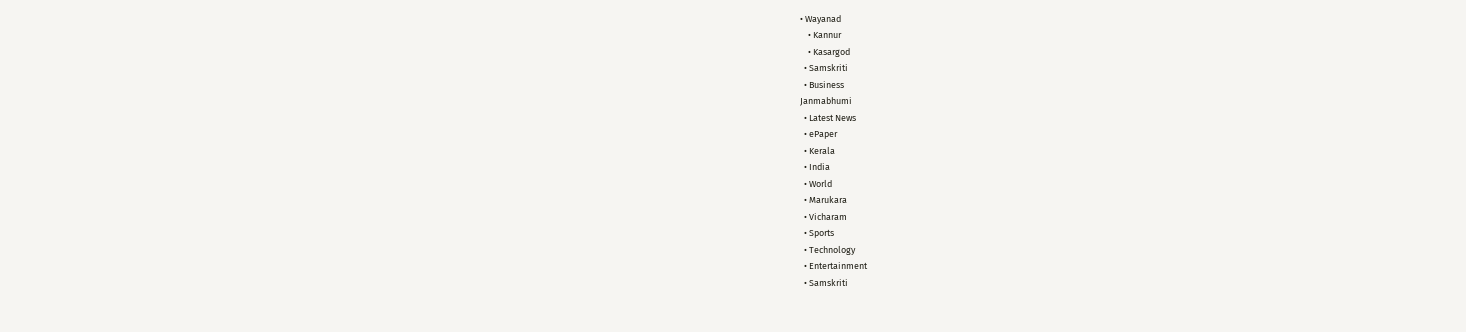• Wayanad
    • Kannur
    • Kasargod
  • Samskriti
  • Business
Janmabhumi
  • Latest News
  • ePaper
  • Kerala
  • India
  • World
  • Marukara
  • Vicharam
  • Sports
  • Technology
  • Entertainment
  • Samskriti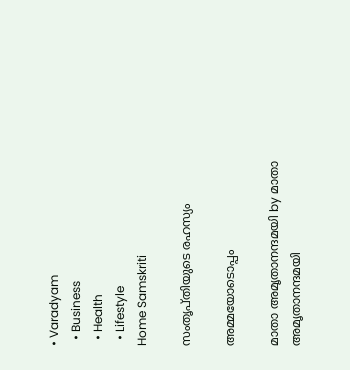• Varadyam
  • Business
  • Health
  • Lifestyle
Home Samskriti

സംതൃപ്തിയുടെ രഹസ്യം

അമ്മയോടൊപ്പം

മാതാ അമൃതാനന്ദമയി by മാതാ അമൃതാനന്ദമയി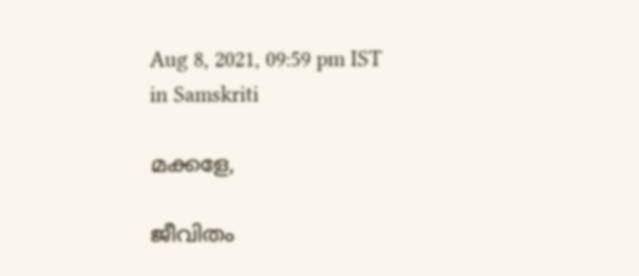Aug 8, 2021, 09:59 pm IST
in Samskriti

മക്കളേ,

ജീവിതം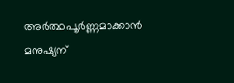അര്‍ത്ഥപൂര്‍ണ്ണമാക്കാന്‍ മനുഷ്യന്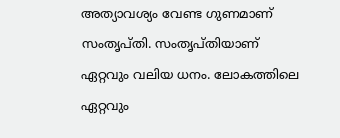അത്യാവശ്യം വേണ്ട ഗുണമാണ് സംതൃപ്തി. സംതൃപ്തിയാണ് ഏറ്റവും വലിയ ധനം. ലോകത്തിലെ ഏറ്റവും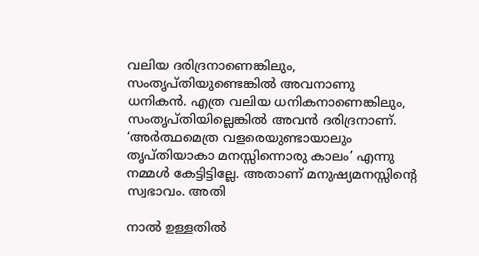വലിയ ദരിദ്രനാണെങ്കിലും, സംതൃപ്തിയുണ്ടെങ്കില്‍ അവനാണു ധനികന്‍. എത്ര വലിയ ധനികനാണെങ്കിലും, സംതൃപ്തിയില്ലെങ്കില്‍ അവന്‍ ദരിദ്രനാണ്. ‘അര്‍ത്ഥമെത്ര വളരെയുണ്ടായാലും തൃപ്തിയാകാ മനസ്സിന്നൊരു കാലം’ എന്നു നമ്മള്‍ കേട്ടിട്ടില്ലേ. അതാണ് മനുഷ്യമനസ്സിന്റെ സ്വഭാവം. അതി

നാല്‍ ഉള്ളതില്‍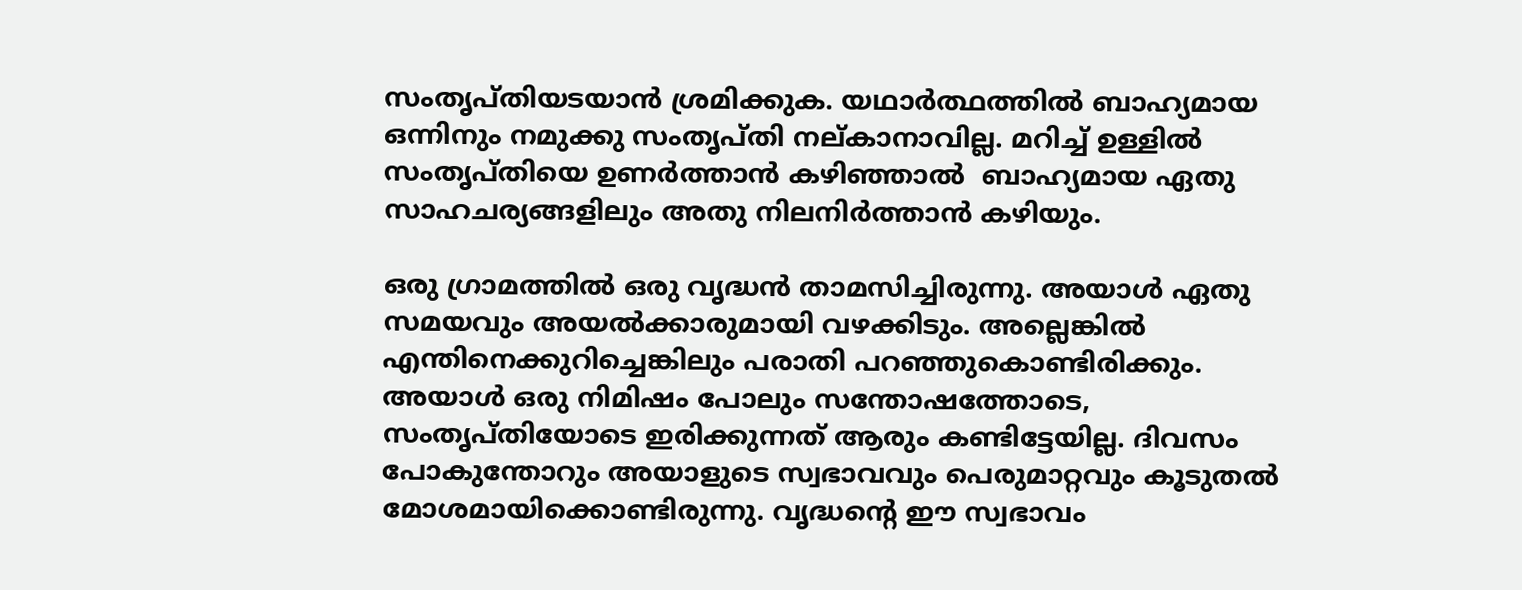സംതൃപ്തിയടയാന്‍ ശ്രമിക്കുക. യഥാര്‍ത്ഥത്തില്‍ ബാഹ്യമായ ഒന്നിനും നമുക്കു സംതൃപ്തി നല്കാനാവില്ല. മറിച്ച് ഉള്ളില്‍ സംതൃപ്തിയെ ഉണര്‍ത്താന്‍ കഴിഞ്ഞാല്‍  ബാഹ്യമായ ഏതു സാഹചര്യങ്ങളിലും അതു നിലനിര്‍ത്താന്‍ കഴിയും.

ഒരു ഗ്രാമത്തില്‍ ഒരു വൃദ്ധന്‍ താമസിച്ചിരുന്നു. അയാള്‍ ഏതു സമയവും അയല്‍ക്കാരുമായി വഴക്കിടും. അല്ലെങ്കില്‍ എന്തിനെക്കുറിച്ചെങ്കിലും പരാതി പറഞ്ഞുകൊണ്ടിരിക്കും. അയാള്‍ ഒരു നിമിഷം പോലും സന്തോഷത്തോടെ, സംതൃപ്തിയോടെ ഇരിക്കുന്നത് ആരും കണ്ടിട്ടേയില്ല. ദിവസം പോകുന്തോറും അയാളുടെ സ്വഭാവവും പെരുമാറ്റവും കൂടുതല്‍ മോശമായിക്കൊണ്ടിരുന്നു. വൃദ്ധന്റെ ഈ സ്വഭാവം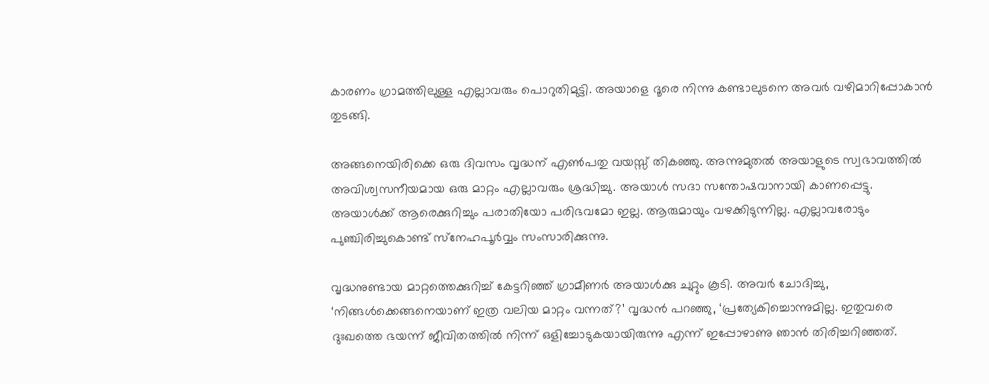കാരണം ഗ്രാമത്തിലുള്ള എല്ലാവരും പൊറുതിമുട്ടി. അയാളെ ദൂരെ നിന്നു കണ്ടാലുടനെ അവര്‍ വഴിമാറിപ്പോകാന്‍ തുടങ്ങി.

അങ്ങനെയിരിക്കെ ഒരു ദിവസം വൃദ്ധന് എണ്‍പതു വയസ്സ് തികഞ്ഞു. അന്നുമുതല്‍ അയാളുടെ സ്വഭാവത്തില്‍ അവിശ്വസനീയമായ ഒരു മാറ്റം എല്ലാവരും ശ്രദ്ധിച്ചു. അയാള്‍ സദാ സന്തോഷവാനായി കാണപ്പെട്ടു. അയാള്‍ക്ക് ആരെക്കുറിച്ചും പരാതിയോ പരിഭവമോ ഇല്ല. ആരുമായും വഴക്കിടുന്നില്ല. എല്ലാവരോടും പുഞ്ചിരിച്ചുകൊണ്ട് സ്‌നേഹപൂര്‍വ്വം സംസാരിക്കുന്നു.

വൃദ്ധനുണ്ടായ മാറ്റത്തെക്കുറിച്ച് കേട്ടറിഞ്ഞ് ഗ്രാമീണര്‍ അയാള്‍ക്കു ചുറ്റും കൂടി. അവര്‍ ചോദിച്ചു, ‘നിങ്ങള്‍ക്കെങ്ങനെയാണ് ഇത്ര വലിയ മാറ്റം വന്നത്?’ വൃദ്ധന്‍ പറഞ്ഞു, ‘പ്രത്യേകിച്ചൊന്നുമില്ല. ഇതുവരെ ദുഃഖത്തെ ഭയന്ന് ജീവിതത്തില്‍ നിന്ന് ഒളിച്ചോടുകയായിരുന്നു എന്ന് ഇപ്പോഴാണു ഞാന്‍ തിരിച്ചറിഞ്ഞത്.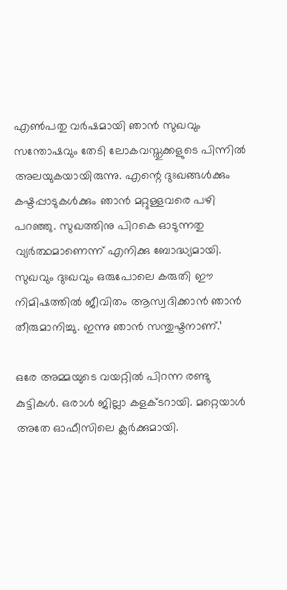എണ്‍പതു വര്‍ഷമായി ഞാന്‍ സുഖവും സന്തോഷവും തേടി ലോകവസ്തുക്കളുടെ പിന്നില്‍ അലയുകയായിരുന്നു. എന്റെ ദുഃഖങ്ങള്‍ക്കും കഷ്ടപ്പാടുകള്‍ക്കും ഞാന്‍ മറ്റുള്ളവരെ പഴി പറഞ്ഞു. സുഖത്തിനു പിറകെ ഓടുന്നതു വ്യര്‍ത്ഥമാണെന്ന് എനിക്കു ബോദ്ധ്യമായി. സുഖവും ദുഃഖവും ഒരുപോലെ കരുതി ഈ നിമിഷത്തില്‍ ജീവിതം ആസ്വദിക്കാന്‍ ഞാന്‍ തീരുമാനിച്ചു. ഇന്നു ഞാന്‍ സന്തുഷ്ടനാണ്.’

ഒരേ അമ്മയുടെ വയറ്റില്‍ പിറന്ന രണ്ടു കുട്ടികള്‍. ഒരാള്‍ ജില്ലാ കളക്ടറായി. മറ്റെയാള്‍ അതേ ഓഫീസിലെ ക്ലര്‍ക്കുമായി.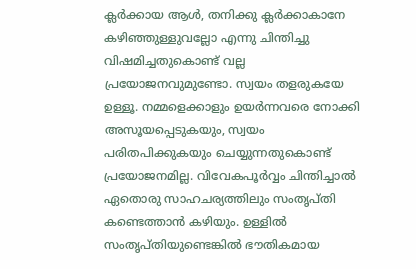ക്ലര്‍ക്കായ ആള്‍, തനിക്കു ക്ലര്‍ക്കാകാനേ കഴിഞ്ഞുള്ളുവല്ലോ എന്നു ചിന്തിച്ചു വിഷമിച്ചതുകൊണ്ട് വല്ല പ്രയോജനവുമുണ്ടോ. സ്വയം തളരുകയേ ഉള്ളൂ. നമ്മളെക്കാളും ഉയര്‍ന്നവരെ നോക്കി അസൂയപ്പെടുകയും, സ്വയം പരിതപിക്കുകയും ചെയ്യുന്നതുകൊണ്ട് പ്രയോജനമില്ല. വിവേകപൂര്‍വ്വം ചിന്തിച്ചാല്‍ ഏതൊരു സാഹചര്യത്തിലും സംതൃപ്തി കണ്ടെത്താന്‍ കഴിയും. ഉള്ളില്‍ സംതൃപ്തിയുണ്ടെങ്കില്‍ ഭൗതികമായ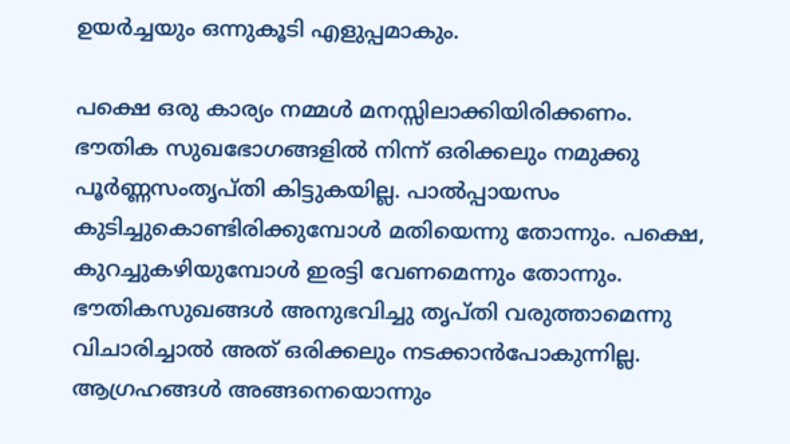ഉയര്‍ച്ചയും ഒന്നുകൂടി എളുപ്പമാകും.

പക്ഷെ ഒരു കാര്യം നമ്മള്‍ മനസ്സിലാക്കിയിരിക്കണം. ഭൗതിക സുഖഭോഗങ്ങളില്‍ നിന്ന് ഒരിക്കലും നമുക്കു പൂര്‍ണ്ണസംതൃപ്തി കിട്ടുകയില്ല. പാല്‍പ്പായസം കുടിച്ചുകൊണ്ടിരിക്കുമ്പോള്‍ മതിയെന്നു തോന്നും. പക്ഷെ, കുറച്ചുകഴിയുമ്പോള്‍ ഇരട്ടി വേണമെന്നും തോന്നും. ഭൗതികസുഖങ്ങള്‍ അനുഭവിച്ചു തൃപ്തി വരുത്താമെന്നു വിചാരിച്ചാല്‍ അത് ഒരിക്കലും നടക്കാന്‍പോകുന്നില്ല. ആഗ്രഹങ്ങള്‍ അങ്ങനെയൊന്നും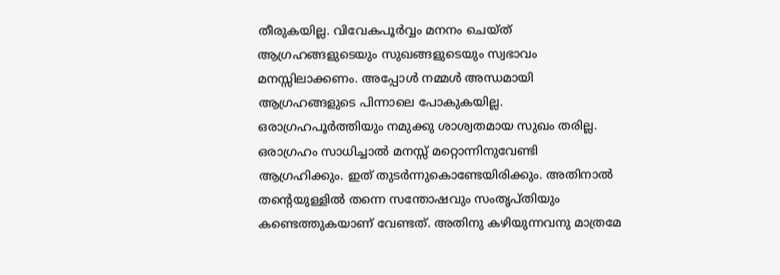തീരുകയില്ല. വിവേകപൂര്‍വ്വം മനനം ചെയ്ത് ആഗ്രഹങ്ങളുടെയും സുഖങ്ങളുടെയും സ്വഭാവം മനസ്സിലാക്കണം. അപ്പോള്‍ നമ്മള്‍ അന്ധമായി ആഗ്രഹങ്ങളുടെ പിന്നാലെ പോകുകയില്ല. ഒരാഗ്രഹപൂര്‍ത്തിയും നമുക്കു ശാശ്വതമായ സുഖം തരില്ല. ഒരാഗ്രഹം സാധിച്ചാല്‍ മനസ്സ് മറ്റൊന്നിനുവേണ്ടി ആഗ്രഹിക്കും. ഇത് തുടര്‍ന്നുകൊണ്ടേയിരിക്കും. അതിനാല്‍ തന്റെയുള്ളില്‍ തന്നെ സന്തോഷവും സംതൃപ്തിയും കണ്ടെത്തുകയാണ് വേണ്ടത്. അതിനു കഴിയുന്നവനു മാത്രമേ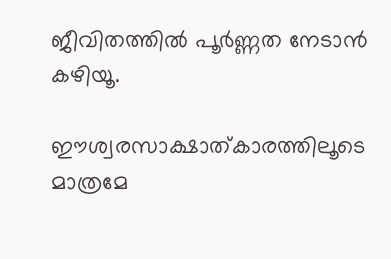ജീവിതത്തില്‍ പൂര്‍ണ്ണത നേടാന്‍ കഴിയൂ.

ഈശ്വരസാക്ഷാത്കാരത്തിലൂടെ മാത്രമേ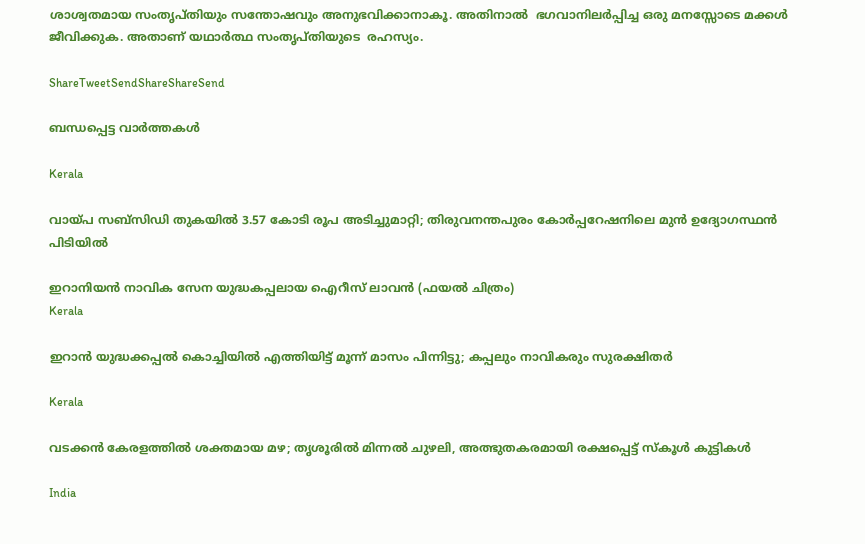ശാശ്വതമായ സംതൃപ്തിയും സന്തോഷവും അനുഭവിക്കാനാകൂ. അതിനാല്‍  ഭഗവാനിലര്‍പ്പിച്ച ഒരു മനസ്സോടെ മക്കള്‍ ജീവിക്കുക. അതാണ് യഥാര്‍ത്ഥ സംതൃപ്തിയുടെ  രഹസ്യം.

ShareTweetSendShareShareSend

ബന്ധപ്പെട്ട വാര്‍ത്തകള്‍

Kerala

വായ്‌പ സബ്‌സിഡി തുകയിൽ 3.57 കോടി രൂപ അടിച്ചുമാറ്റി; തിരുവനന്തപുരം കോർപ്പറേഷനിലെ മുൻ ഉദ്യോഗസ്ഥൻ പിടിയിൽ

ഇറാനിയന്‍ നാവിക സേന യുദ്ധകപ്പലായ ഐറീസ് ലാവന്‍ (ഫയല്‍ ചിത്രം)
Kerala

ഇറാന്‍ യുദ്ധക്കപ്പല്‍ കൊച്ചിയില്‍ എത്തിയിട്ട് മൂന്ന് മാസം പിന്നിട്ടു; കപ്പലും നാവികരും സുരക്ഷിതര്‍

Kerala

വടക്കൻ കേരളത്തിൽ ശക്തമായ മഴ; തൃശൂരിൽ മിന്നൽ ചുഴലി, അത്ഭുതകരമായി രക്ഷപ്പെട്ട് സ്കൂൾ കുട്ടികൾ

India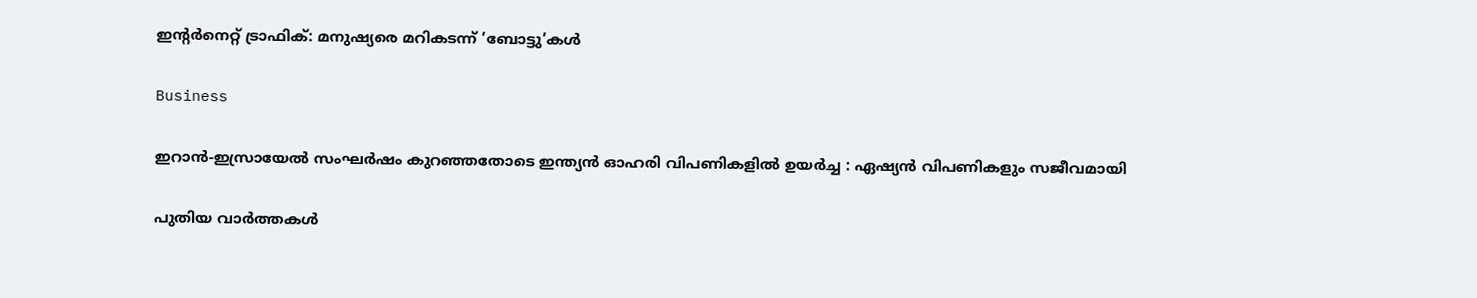ഇന്റര്‍നെറ്റ് ട്രാഫിക്: മനുഷ്യരെ മറികടന്ന് ‘ബോട്ടു’കള്‍

Business

ഇറാൻ-ഇസ്രായേൽ സംഘർഷം കുറഞ്ഞതോടെ ഇന്ത്യൻ ഓഹരി വിപണികളിൽ ഉയർച്ച : ഏഷ്യൻ വിപണികളും സജീവമായി

പുതിയ വാര്‍ത്തകള്‍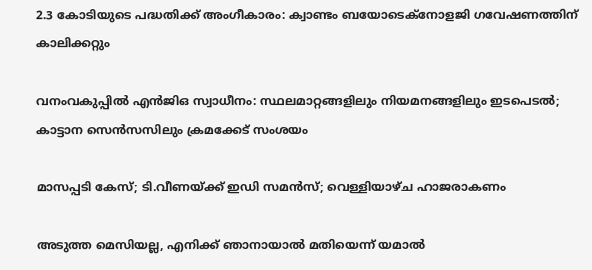2.3 കോടിയുടെ പദ്ധതിക്ക് അംഗീകാരം: ക്വാണ്ടം ബയോടെക്നോളജി ഗവേഷണത്തിന് കാലിക്കറ്റും

വനംവകുപ്പില്‍ എന്‍ജിഒ സ്വാധീനം: സ്ഥലമാറ്റങ്ങളിലും നിയമനങ്ങളിലും ഇടപെടല്‍; കാട്ടാന സെന്‍സസിലും ക്രമക്കേട് സംശയം

മാസപ്പടി കേസ്; ടി.വീണയ്‌ക്ക് ഇഡി സമൻസ്; വെള്ളിയാഴ്ച ഹാജരാകണം

അടുത്ത മെസിയല്ല, എനിക്ക് ഞാനായാല്‍ മതിയെന്ന് യമാല്‍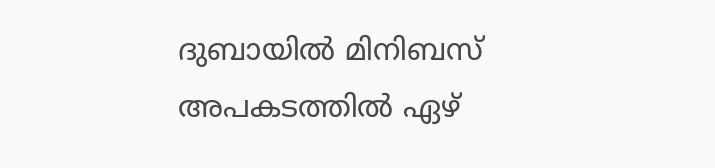ദുബായിൽ മിനിബസ് അപകടത്തിൽ ഏഴ്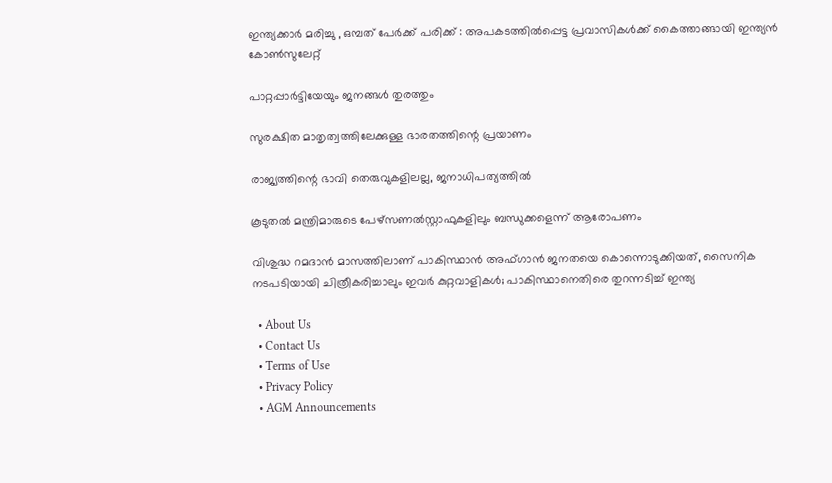ഇന്ത്യക്കാർ മരിച്ചു , ഒമ്പത് പേർക്ക് പരിക്ക് : അപകടത്തിൽപ്പെട്ട പ്രവാസികൾക്ക് കൈത്താങ്ങായി ഇന്ത്യൻ കോൺസുലേറ്റ്

പാറ്റപ്പാര്‍ട്ടിയേയും ജനങ്ങള്‍ തുരത്തും

സുരക്ഷിത മാതൃത്വത്തിലേക്കുള്ള ഭാരതത്തിന്റെ പ്രയാണം

രാജ്യത്തിന്റെ ഭാവി തെരുവുകളിലല്ല, ജനാധിപത്യത്തില്‍

കൂടുതല്‍ മന്ത്രിമാരുടെ പേഴ്‌സണല്‍സ്റ്റാഫുകളിലും ബന്ധുക്കളെന്ന് ആരോപണം

വിശുദ്ധ റമദാൻ മാസത്തിലാണ് പാകിസ്ഥാൻ അഫ്ഗാൻ ജനതയെ കൊന്നൊടുക്കിയത്, സൈനിക നടപടിയായി ചിത്രീകരിച്ചാലും ഇവർ കുറ്റവാളികൾ; പാകിസ്ഥാനെതിരെ തുറന്നടിച്ച് ഇന്ത്യ

  • About Us
  • Contact Us
  • Terms of Use
  • Privacy Policy
  • AGM Announcements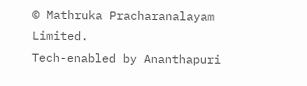© Mathruka Pracharanalayam Limited.
Tech-enabled by Ananthapuri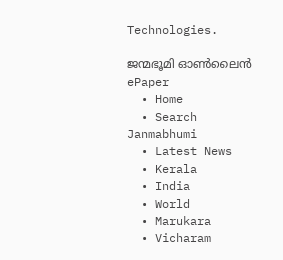Technologies.

ജന്മഭൂമി ഓണ്‍ലൈന്‍
ePaper
  • Home
  • Search Janmabhumi
  • Latest News
  • Kerala
  • India
  • World
  • Marukara
  • Vicharam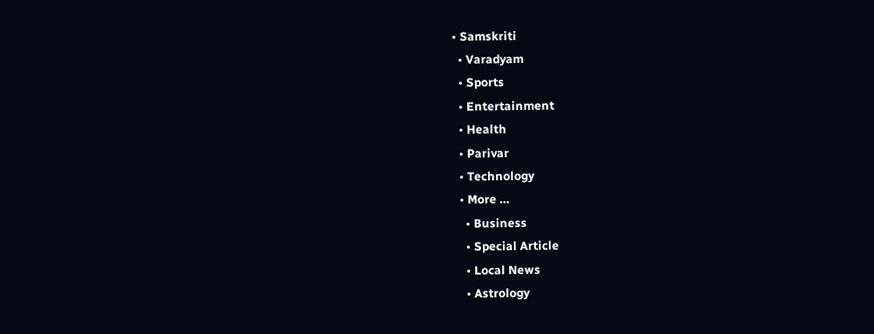• Samskriti
  • Varadyam
  • Sports
  • Entertainment
  • Health
  • Parivar
  • Technology
  • More …
    • Business
    • Special Article
    • Local News
    • Astrology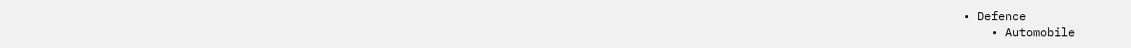• Defence
    • Automobile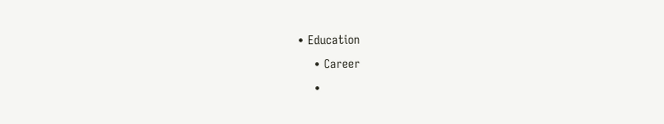• Education
    • Career
    •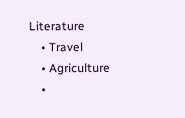Literature
    • Travel
    • Agriculture
    •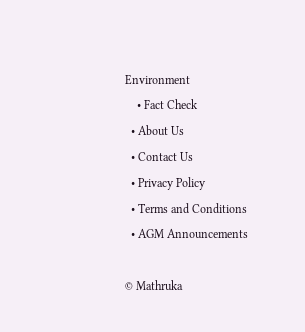Environment
    • Fact Check
  • About Us
  • Contact Us
  • Privacy Policy
  • Terms and Conditions
  • AGM Announcements

© Mathruka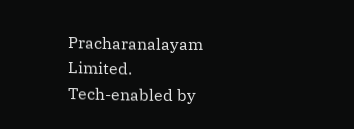Pracharanalayam Limited.
Tech-enabled by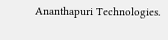Ananthapuri Technologies.